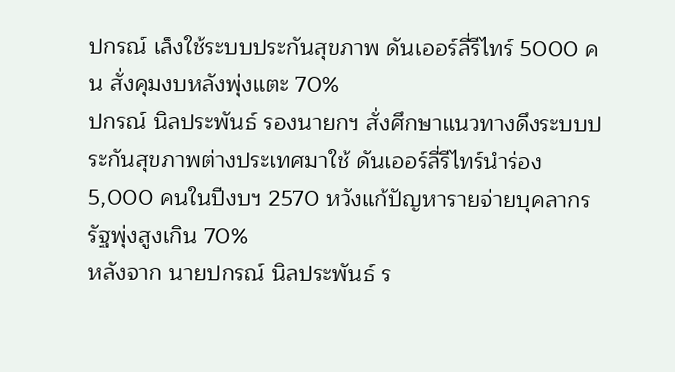ปกรณ์ เล็งใช้ระบบประกันสุขภาพ ดันเออร์ลี่รีไทร์ 5000 คน สั่งคุมงบหลังพุ่งแตะ 70%
ปกรณ์ นิลประพันธ์ รองนายกฯ สั่งศึกษาแนวทางดึงระบบประกันสุขภาพต่างประเทศมาใช้ ดันเออร์ลี่รีไทร์นำร่อง 5,000 คนในปีงบฯ 2570 หวังแก้ปัญหารายจ่ายบุคลากรรัฐพุ่งสูงเกิน 70%
หลังจาก นายปกรณ์ นิลประพันธ์ ร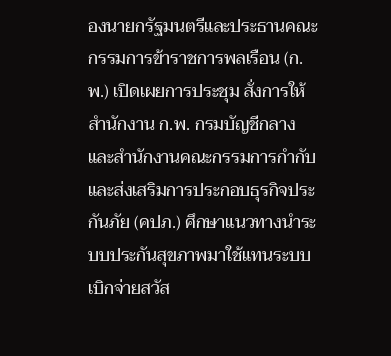องนายกรัฐมนตรีและประธานคณะกรรมการข้าราชการพลเรือน (ก.พ.) เปิดเผยการประชุม สั่งการให้สำนักงาน ก.พ. กรมบัญชีกลาง และสำนักงานคณะกรรมการกำกับและส่งเสริมการประกอบธุรกิจประกันภัย (คปภ.) ศึกษาแนวทางนำระบบประกันสุขภาพมาใช้แทนระบบเบิกจ่ายสวัส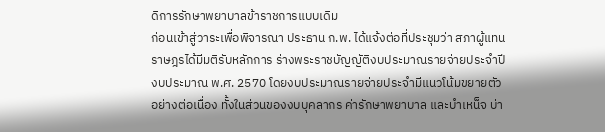ดิการรักษาพยาบาลข้าราชการแบบเดิม
ก่อนเข้าสู่วาระเพื่อพิจารณา ประธาน ก.พ. ได้แจ้งต่อที่ประชุมว่า สภาผู้แทนราษฎรได้มีมติรับหลักการ ร่างพระราชบัญญัติงบประมาณรายจ่ายประจําปีงบประมาณ พ.ศ. 2570 โดยงบประมาณรายจ่ายประจํามีแนวโน้มขยายตัวอย่างต่อเนื่อง ทั้งในส่วนของงบบุคลากร ค่ารักษาพยาบาล และบําเหน็จ บ่า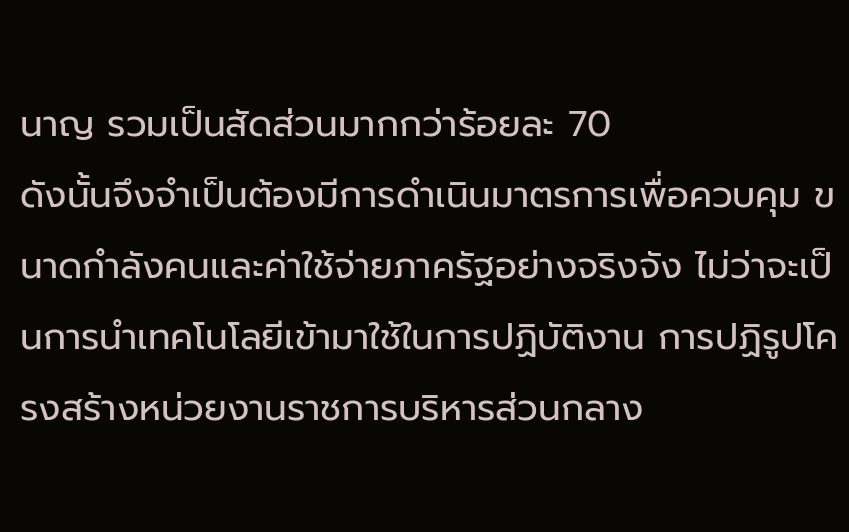นาญ รวมเป็นสัดส่วนมากกว่าร้อยละ 70
ดังนั้นจึงจําเป็นต้องมีการดําเนินมาตรการเพื่อควบคุม ขนาดกําลังคนและค่าใช้จ่ายภาครัฐอย่างจริงจัง ไม่ว่าจะเป็นการนําเทคโนโลยีเข้ามาใช้ในการปฏิบัติงาน การปฏิรูปโครงสร้างหน่วยงานราชการบริหารส่วนกลาง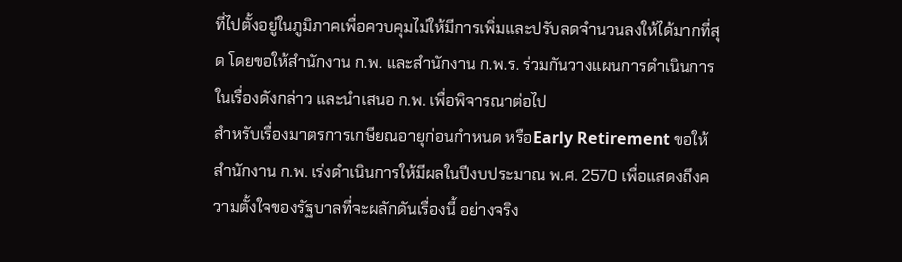ที่ไปตั้งอยู่ในภูมิภาคเพื่อควบคุมไม่ให้มีการเพิ่มและปรับลดจํานวนลงให้ได้มากที่สุด โดยขอให้สํานักงาน ก.พ. และสํานักงาน ก.พ.ร. ร่วมกันวางแผนการดําเนินการ ในเรื่องดังกล่าว และนําเสนอ ก.พ. เพื่อพิจารณาต่อไป
สําหรับเรื่องมาตรการเกษียณอายุก่อนกำหนด หรือEarly Retirement ขอให้สํานักงาน ก.พ. เร่งดําเนินการให้มีผลในปีงบประมาณ พ.ศ. 2570 เพื่อแสดงถึงความตั้งใจของรัฐบาลที่จะผลักดันเรื่องนี้ อย่างจริง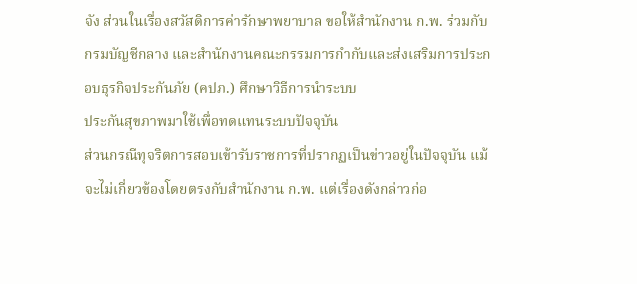จัง ส่วนในเรื่องสวัสดิการค่ารักษาพยาบาล ขอให้สํานักงาน ก.พ. ร่วมกับกรมบัญชีกลาง และสํานักงานคณะกรรมการกํากับและส่งเสริมการประกอบธุรกิจประกันภัย (คปภ.) ศึกษาวิธีการนําระบบ
ประกันสุขภาพมาใช้เพื่อทดแทนระบบปัจจุบัน
ส่วนกรณีทุจริตการสอบเข้ารับราชการที่ปรากฏเป็นข่าวอยู่ในปัจจุบัน แม้จะไม่เกี่ยวข้องโดยตรงกับสํานักงาน ก.พ. แต่เรื่องดังกล่าวก่อ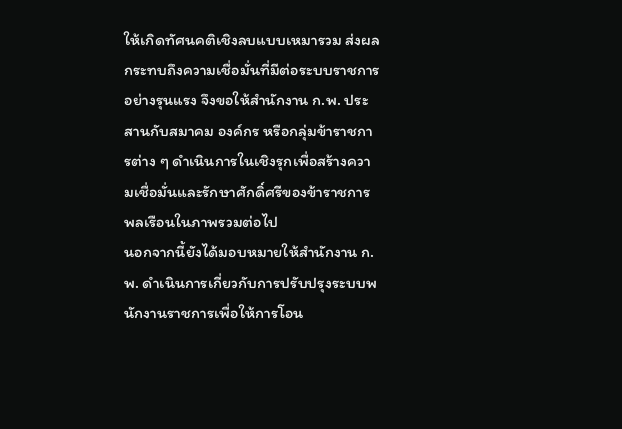ให้เกิดทัศนคติเชิงลบแบบเหมารวม ส่งผลกระทบถึงความเชื่อมั่นที่มีต่อระบบราชการอย่างรุนแรง จึงขอให้สํานักงาน ก.พ. ประสานกับสมาคม องค์กร หรือกลุ่มข้าราชการต่าง ๆ ดําเนินการในเชิงรุกเพื่อสร้างความเชื่อมั่นและรักษาศักดิ์ศรีของข้าราชการ พลเรือนในภาพรวมต่อไป
นอกจากนี้ยังได้มอบหมายให้สํานักงาน ก.พ. ดําเนินการเกี่ยวกับการปรับปรุงระบบพนักงานราชการเพื่อให้การโอน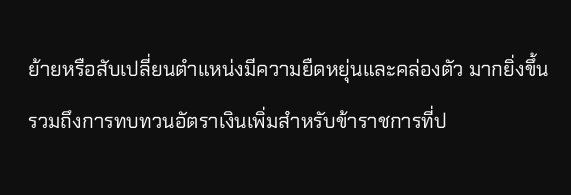ย้ายหรือสับเปลี่ยนตําแหน่งมีความยืดหยุ่นและคล่องตัว มากยิ่งขึ้น รวมถึงการทบทวนอัตราเงินเพิ่มสําหรับข้าราชการที่ป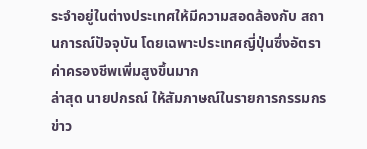ระจําอยู่ในต่างประเทศให้มีความสอดล้องกับ สถานการณ์ปัจจุบัน โดยเฉพาะประเทศญี่ปุ่นซึ่งอัตราค่าครองชีพเพิ่มสูงขึ้นมาก
ล่าสุด นายปกรณ์ ให้สัมภาษณ์ในรายการกรรมกรข่าว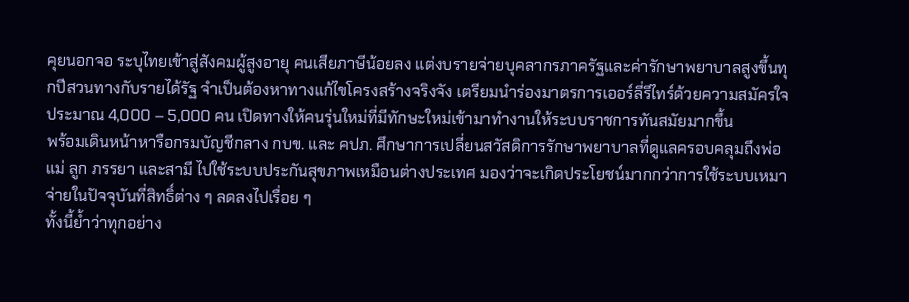คุยนอกจอ ระบุไทยเข้าสู่สังคมผู้สูงอายุ คนเสียภาษีน้อยลง แต่งบรายจ่ายบุคลากรภาครัฐและค่ารักษาพยาบาลสูงขึ้นทุกปีสวนทางกับรายได้รัฐ จำเป็นต้องหาทางแก้ไขโครงสร้างจริงจัง เตรียมนำร่องมาตรการเออร์ลี่รีไทร์ด้วยความสมัครใจประมาณ 4,000 – 5,000 คน เปิดทางให้คนรุ่นใหม่ที่มีทักษะใหม่เข้ามาทำงานให้ระบบราชการทันสมัยมากขึ้น
พร้อมเดินหน้าหารือกรมบัญชีกลาง กบข. และ คปภ. ศึกษาการเปลี่ยนสวัสดิการรักษาพยาบาลที่ดูแลครอบคลุมถึงพ่อ แม่ ลูก ภรรยา และสามี ไปใช้ระบบประกันสุขภาพเหมือนต่างประเทศ มองว่าจะเกิดประโยชน์มากกว่าการใช้ระบบเหมาจ่ายในปัจจุบันที่สิทธิ์ต่าง ๆ ลดลงไปเรื่อย ๆ
ทั้งนี้ย้ำว่าทุกอย่าง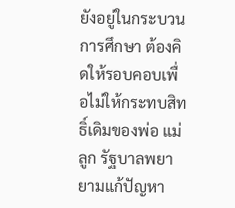ยังอยู่ในกระบวนการศึกษา ต้องคิดให้รอบคอบเพื่อไม่ให้กระทบสิทธิ์เดิมของพ่อ แม่ ลูก รัฐบาลพยายามแก้ปัญหา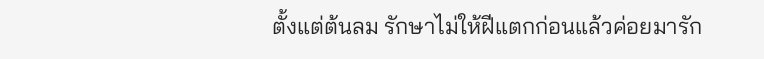ตั้งแต่ต้นลม รักษาไม่ให้ฝีแตกก่อนแล้วค่อยมารัก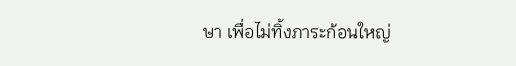ษา เพื่อไม่ทิ้งภาระก้อนใหญ่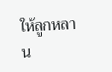ให้ลูกหลาน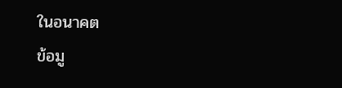ในอนาคต
ข้อมู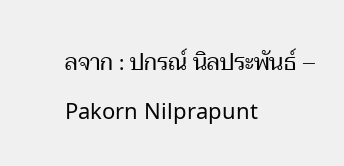ลจาก : ปกรณ์ นิลประพันธ์ – Pakorn Nilprapunt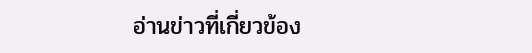อ่านข่าวที่เกี่ยวข้อง